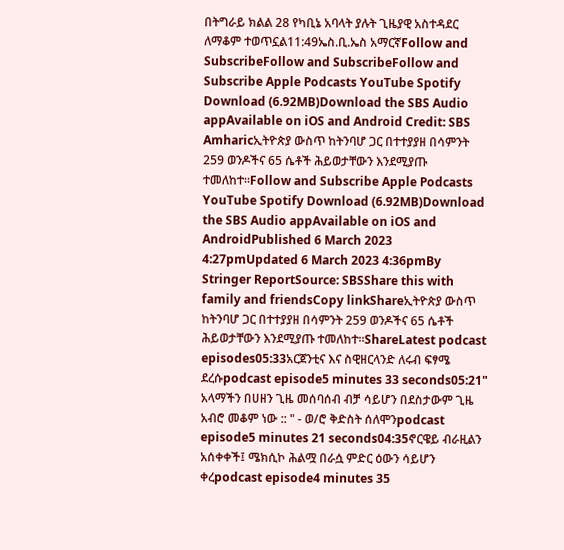በትግራይ ክልል 28 የካቢኔ አባላት ያሉት ጊዜያዊ አስተዳደር ለማቆም ተወጥኗል11:49ኤስ.ቢ.ኤስ አማርኛFollow and SubscribeFollow and SubscribeFollow and Subscribe Apple Podcasts YouTube Spotify Download (6.92MB)Download the SBS Audio appAvailable on iOS and Android Credit: SBS Amharicኢትዮጵያ ውስጥ ከትንባሆ ጋር በተተያያዘ በሳምንት 259 ወንዶችና 65 ሴቶች ሕይወታቸውን እንደሚያጡ ተመለከተ።Follow and Subscribe Apple Podcasts YouTube Spotify Download (6.92MB)Download the SBS Audio appAvailable on iOS and AndroidPublished 6 March 2023 4:27pmUpdated 6 March 2023 4:36pmBy Stringer ReportSource: SBSShare this with family and friendsCopy linkShareኢትዮጵያ ውስጥ ከትንባሆ ጋር በተተያያዘ በሳምንት 259 ወንዶችና 65 ሴቶች ሕይወታቸውን እንደሚያጡ ተመለከተ።ShareLatest podcast episodes05:33አርጀንቲና እና ስዊዘርላንድ ለሩብ ፍፃሜ ደረሱpodcast episode5 minutes 33 seconds05:21" አላማችን በሀዘን ጊዜ መሰባሰብ ብቻ ሳይሆን በደስታውም ጊዜ አብሮ መቆም ነው :: " - ወ/ሮ ቅድስት ሰለሞንpodcast episode5 minutes 21 seconds04:35ኖርዌይ ብራዚልን አሰቀቀች፤ ሜክሲኮ ሕልሟ በራሷ ምድር ዕውን ሳይሆን ቀረpodcast episode4 minutes 35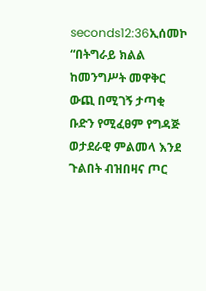seconds12:36ኢሰመኮ “በትግራይ ክልል ከመንግሥት መዋቅር ውጪ በሚገኝ ታጣቂ ቡድን የሚፈፀም የግዳጅ ወታደራዊ ምልመላ እንደ ጉልበት ብዝበዛና ጦር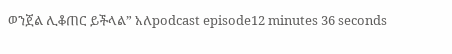ወንጀል ሊቆጠር ይችላል” አለpodcast episode12 minutes 36 seconds